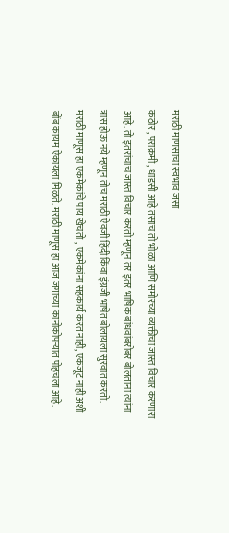मराठी माणसाचा स्वभाव जसा
कठोर , पराक्रमी , धाडसी आहे तसाच तो भोळा आणि समोरच्या व्यक्तीचा जास्त विचार करणारा
आहे. तो इतरांचाच जास्त विचार करतो म्हणून तर इतर भाषिक बांधवांबरोबर बोलताना त्यांना
त्रास होऊ नये म्हणून तोच मराठी ऐवजी हिंदी किंवा इंग्रजी भाषेत बोलायला सुरवात करतो.
मराठी माणूस हा एकमेकांचे पाय खेचतो , एकमेकांना सहकार्य करत नाही, एकजूट नाही अशी
बोंब कायम ऐकायला मिळते. मराठी माणूस हा आज जगाच्या कानोकोपऱ्यात पोहचला आहे.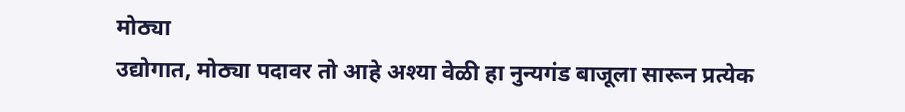मोठ्या
उद्योगात, मोठ्या पदावर तो आहे अश्या वेळी हा नुन्यगंड बाजूला सारून प्रत्येक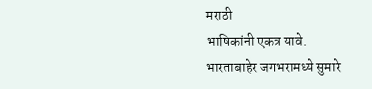मराठी
भाषिकांनी एकत्र यावे. भारताबाहेर जगभरामध्ये सुमारे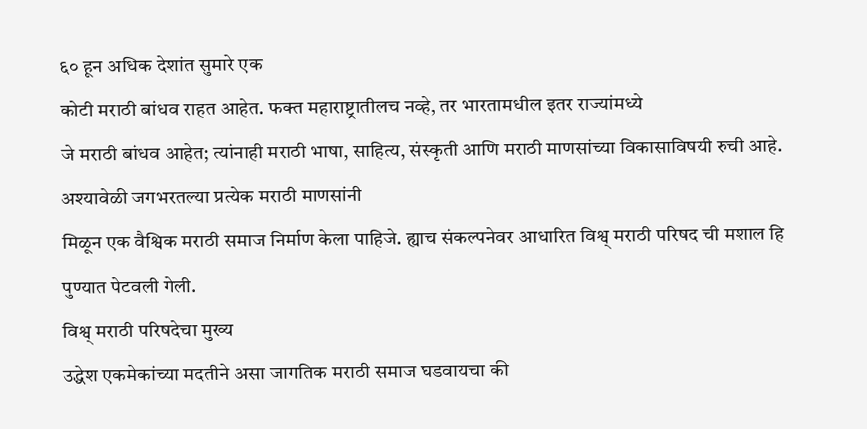६० हून अधिक देशांत सुमारे एक
कोटी मराठी बांधव राहत आहेत. फक्त महाराष्ट्रातीलच नव्हे, तर भारतामधील इतर राज्यांमध्ये
जे मराठी बांधव आहेत; त्यांनाही मराठी भाषा, साहित्य, संस्कृती आणि मराठी माणसांच्या विकासाविषयी रुची आहे. अश्यावेळी जगभरतल्या प्रत्येक मराठी माणसांनी
मिळून एक वैश्विक मराठी समाज निर्माण केला पाहिजे. ह्याच संकल्पनेवर आधारित विश्व् मराठी परिषद ची मशाल हि
पुण्यात पेटवली गेली.
विश्व् मराठी परिषदेचा मुख्य
उद्धेश एकमेकांच्या मदतीने असा जागतिक मराठी समाज घडवायचा की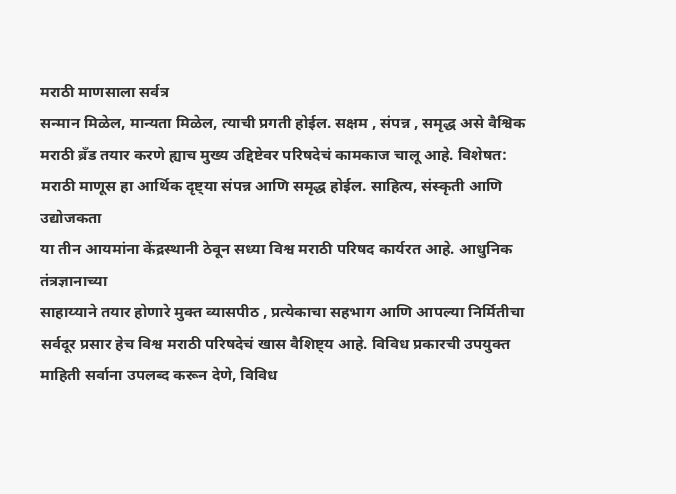मराठी माणसाला सर्वत्र
सन्मान मिळेल, मान्यता मिळेल, त्याची प्रगती होईल. सक्षम , संपन्न , समृद्ध असे वैश्विक
मराठी ब्रँड तयार करणे ह्याच मुख्य उद्दिष्टेवर परिषदेचं कामकाज चालू आहे. विशेषत:
मराठी माणूस हा आर्थिक दृष्ट्या संपन्न आणि समृद्ध होईल. साहित्य, संस्कृती आणि उद्योजकता
या तीन आयमांना केंद्रस्थानी ठेवून सध्या विश्व मराठी परिषद कार्यरत आहे. आधुनिक तंत्रज्ञानाच्या
साहाय्याने तयार होणारे मुक्त व्यासपीठ , प्रत्येकाचा सहभाग आणि आपल्या निर्मितीचा
सर्वदूर प्रसार हेच विश्व मराठी परिषदेचं खास वैशिष्ट्य आहे. विविध प्रकारची उपयुक्त
माहिती सर्वाना उपलब्द करून देणे, विविध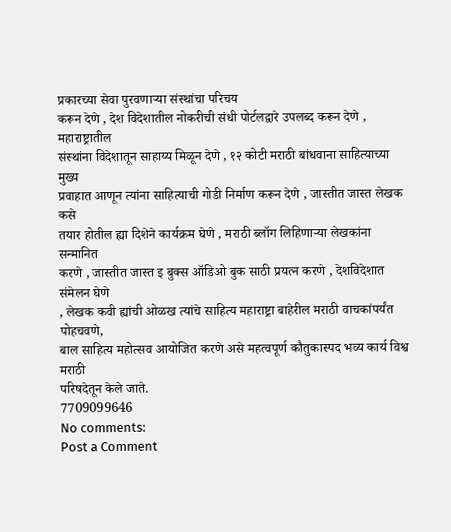प्रकारच्या सेवा पुरवणाऱ्या संस्थांचा परिचय
करून देणे , देश विदेशातील नोकरीची संधी पोर्टलद्वारे उपलब्द करून देणे , महाराष्ट्रातील
संस्थांना विदेशातून साहाय्य मिळून देणे , १२ कोटी मराठी बांधवाना साहित्याच्या मुख्य
प्रवाहात आणून त्यांना साहित्याची गोडी निर्माण करून देणे , जास्तीत जास्त लेखक कसे
तयार होतील ह्या दिशेने कार्यक्रम घेणे , मराठी ब्लॉग लिहिणाऱ्या लेखकांना सन्मानित
करणे , जास्तीत जास्त इ बुक्स ऑडिओ बुक साठी प्रयत्न करणे , देशविदेशात संमेलन घेणे
, लेखक कवी ह्यांची ओळख त्यांचे साहित्य महाराष्ट्रा बाहेरील मराठी वाचकांपर्यंत पोहचवणे,
बाल साहित्य महोत्सव आयोजित करणे असे महत्वपूर्ण कौतुकास्पद भव्य कार्य विश्व मराठी
परिषदेतून केले जाते.
7709099646
No comments:
Post a Comment